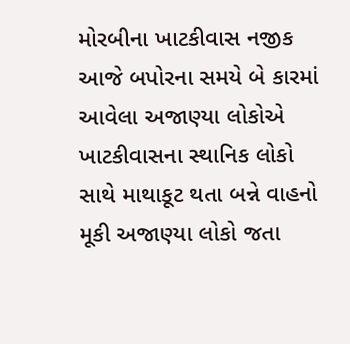મોરબીના ખાટકીવાસ નજીક આજે બપોરના સમયે બે કારમાં આવેલા અજાણ્યા લોકોએ ખાટકીવાસના સ્થાનિક લોકો સાથે માથાકૂટ થતા બન્ને વાહનો મૂકી અજાણ્યા લોકો જતા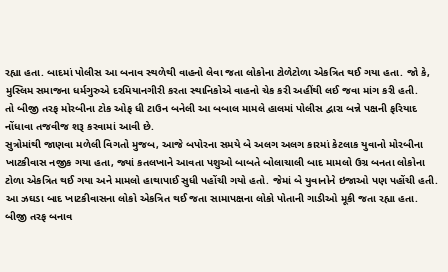રહ્યા હતા. બાદમાં પોલીસ આ બનાવ સ્થળેથી વાહનો લેવા જતા લોકોના ટોળેટોળા એકત્રિત થઈ ગયા હતા. જો કે, મુસ્લિમ સમાજના ધર્મગુરુએ દરમિયાનગીરી કરતા સ્થાનિકોએ વાહનો ચેક કરી અહીંથી લઈ જવા માંગ કરી હતી.
તો બીજી તરફ મોરબીના ટોક ઓફ ધી ટાઉન બનેલી આ બબાલ મામલે હાલમાં પોલીસ દ્વારા બન્ને પક્ષની ફરિયાદ નોંધાવા તજવીજ શરૂ કરવામાં આવી છે.
સુત્રોમાંથી જાણવા મળેલી વિગતો મુજબ, આજે બપોરના સમયે બે અલગ અલગ કારમાં કેટલાક યુવાનો મોરબીના ખાટકીવાસ નજીક ગયા હતા, જ્યાં કતલખાને આવતા પશુઓ બાબતે બોલાચાલી બાદ મામલો ઉગ્ર બનતા લોકોના ટોળા એકત્રિત થઈ ગયા અને મામલો હાથાપાઈ સુધી પહોંચી ગયો હતો. જેમાં બે યુવાનોને ઇજાઓ પણ પહોંચી હતી. આ ઝઘડા બાદ ખાટકીવાસના લોકો એકત્રિત થઈ જતા સામાપક્ષના લોકો પોતાની ગાડીઓ મૂકી જતા રહ્યા હતા.
બીજી તરફ બનાવ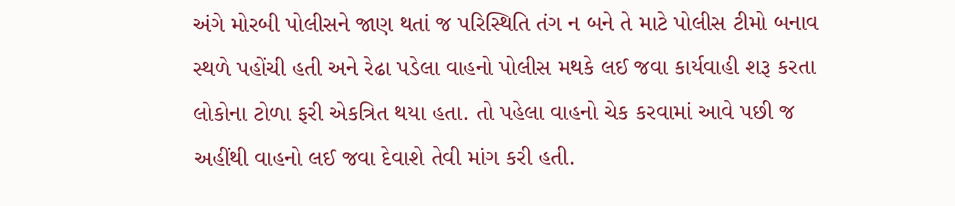અંગે મોરબી પોલીસને જાણ થતાં જ પરિસ્થિતિ તંગ ન બને તે માટે પોલીસ ટીમો બનાવ સ્થળે પહોંચી હતી અને રેઢા પડેલા વાહનો પોલીસ મથકે લઈ જવા કાર્યવાહી શરૂ કરતા લોકોના ટોળા ફરી એકત્રિત થયા હતા. તો પહેલા વાહનો ચેક કરવામાં આવે પછી જ અહીંથી વાહનો લઈ જવા દેવાશે તેવી માંગ કરી હતી.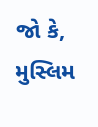જો કે, મુસ્લિમ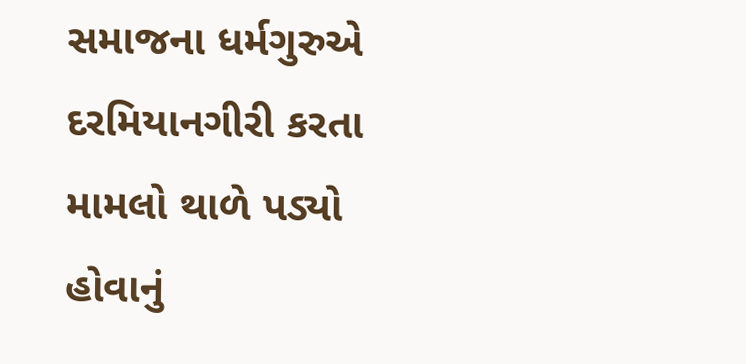સમાજના ધર્મગુરુએ દરમિયાનગીરી કરતા મામલો થાળે પડ્યો હોવાનું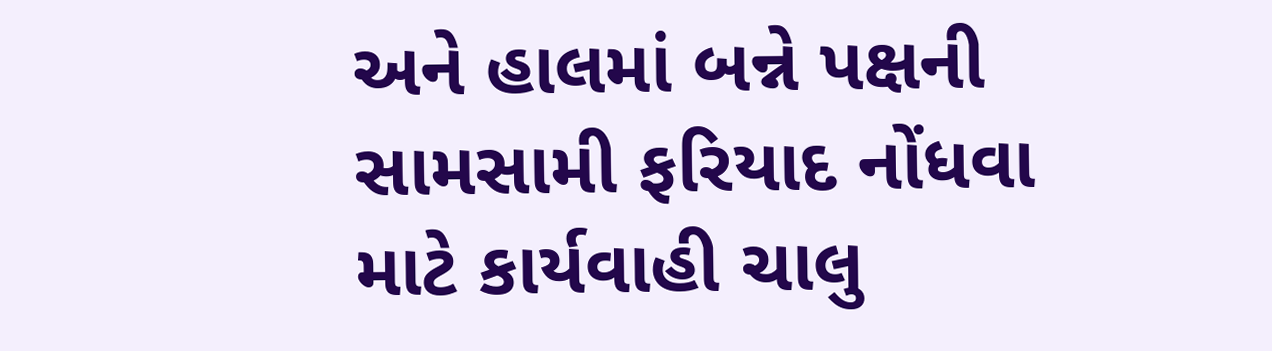અને હાલમાં બન્ને પક્ષની સામસામી ફરિયાદ નોંધવા માટે કાર્યવાહી ચાલુ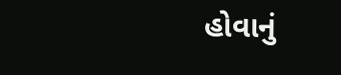હોવાનું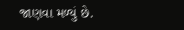જાણવા મળ્યું છે.